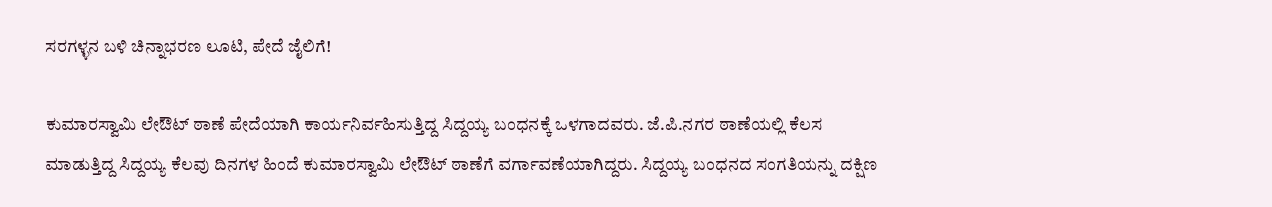ಸರಗಳ್ಳನ ಬಳಿ ಚಿನ್ನಾಭರಣ ಲೂಟಿ, ಪೇದೆ ಜೈಲಿಗೆ!

ಕುಮಾರಸ್ವಾಮಿ ಲೇಔಟ್ ಠಾಣೆ ಪೇದೆಯಾಗಿ ಕಾರ್ಯನಿರ್ವಹಿಸುತ್ತಿದ್ದ ಸಿದ್ದಯ್ಯ ಬಂಧನಕ್ಕೆ ಒಳಗಾದವರು. ಜೆ.ಪಿ.ನಗರ ಠಾಣೆಯಲ್ಲಿ ಕೆಲಸ ಮಾಡುತ್ತಿದ್ದ ಸಿದ್ದಯ್ಯ ಕೆಲವು ದಿನಗಳ ಹಿಂದೆ ಕುಮಾರಸ್ವಾಮಿ ಲೇಔಟ್ ಠಾಣೆಗೆ ವರ್ಗಾವಣೆಯಾಗಿದ್ದರು. ಸಿದ್ದಯ್ಯ ಬಂಧನದ ಸಂಗತಿಯನ್ನು ದಕ್ಷಿಣ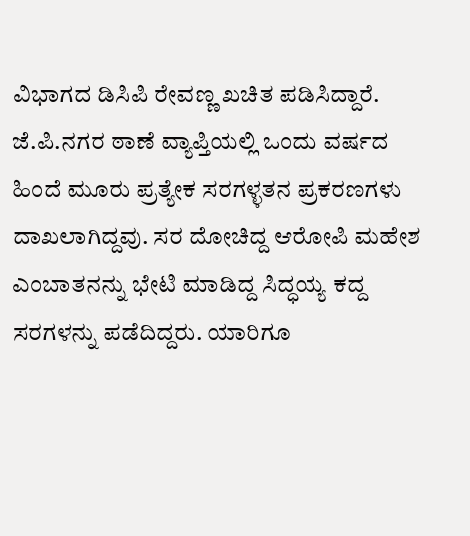ವಿಭಾಗದ ಡಿಸಿಪಿ ರೇವಣ್ಣ ಖಚಿತ ಪಡಿಸಿದ್ದಾರೆ.
ಜೆ.ಪಿ.ನಗರ ಠಾಣೆ ವ್ಯಾಪ್ತಿಯಲ್ಲಿ ಒಂದು ವರ್ಷದ ಹಿಂದೆ ಮೂರು ಪ್ರತ್ಯೇಕ ಸರಗಳ್ಳತನ ಪ್ರಕರಣಗಳು ದಾಖಲಾಗಿದ್ದವು. ಸರ ದೋಚಿದ್ದ ಆರೋಪಿ ಮಹೇಶ ಎಂಬಾತನನ್ನು ಭೇಟಿ ಮಾಡಿದ್ದ ಸಿದ್ಧಯ್ಯ ಕದ್ದ ಸರಗಳನ್ನು ಪಡೆದಿದ್ದರು. ಯಾರಿಗೂ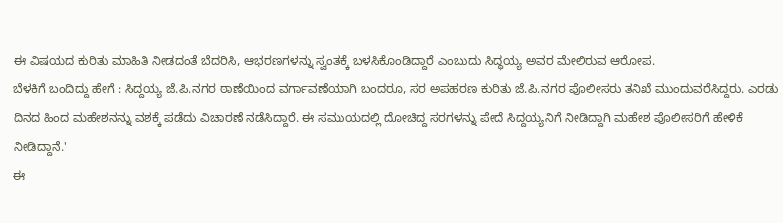ಈ ವಿಷಯದ ಕುರಿತು ಮಾಹಿತಿ ನೀಡದಂತೆ ಬೆದರಿಸಿ, ಆಭರಣಗಳನ್ನು ಸ್ವಂತಕ್ಕೆ ಬಳಸಿಕೊಂಡಿದ್ದಾರೆ ಎಂಬುದು ಸಿದ್ಧಯ್ಯ ಅವರ ಮೇಲಿರುವ ಆರೋಪ.
ಬೆಳಕಿಗೆ ಬಂದಿದ್ದು ಹೇಗೆ : ಸಿದ್ದಯ್ಯ ಜೆ.ಪಿ.ನಗರ ಠಾಣೆಯಿಂದ ವರ್ಗಾವಣೆಯಾಗಿ ಬಂದರೂ, ಸರ ಅಪಹರಣ ಕುರಿತು ಜೆ.ಪಿ.ನಗರ ಪೊಲೀಸರು ತನಿಖೆ ಮುಂದುವರೆಸಿದ್ದರು. ಎರಡು ದಿನದ ಹಿಂದ ಮಹೇಶನನ್ನು ವಶಕ್ಕೆ ಪಡೆದು ವಿಚಾರಣೆ ನಡೆಸಿದ್ದಾರೆ. ಈ ಸಮುಯದಲ್ಲಿ ದೋಚಿದ್ದ ಸರಗಳನ್ನು ಪೇದೆ ಸಿದ್ದಯ್ಯನಿಗೆ ನೀಡಿದ್ದಾಗಿ ಮಹೇಶ ಪೊಲೀಸರಿಗೆ ಹೇಳಿಕೆ ನೀಡಿದ್ದಾನೆ.'
ಈ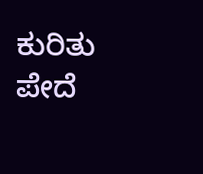ಕುರಿತು ಪೇದೆ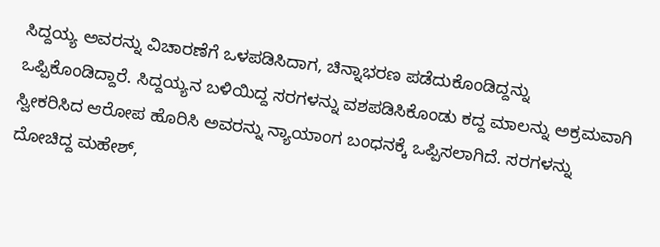ಸಿದ್ದಯ್ಯ ಅವರನ್ನು ವಿಚಾರಣೆಗೆ ಒಳಪಡಿಸಿದಾಗ, ಚಿನ್ನಾಭರಣ ಪಡೆದುಕೊಂಡಿದ್ದನ್ನು ಒಪ್ಪಿಕೊಂಡಿದ್ದಾರೆ. ಸಿದ್ದಯ್ಯನ ಬಳಿಯಿದ್ದ ಸರಗಳನ್ನು ವಶಪಡಿಸಿಕೊಂಡು ಕದ್ದ ಮಾಲನ್ನು ಅಕ್ರಮವಾಗಿ ಸ್ವೀಕರಿಸಿದ ಆರೋಪ ಹೊರಿಸಿ ಅವರನ್ನು ನ್ಯಾಯಾಂಗ ಬಂಧನಕ್ಕೆ ಒಪ್ಪಿಸಲಾಗಿದೆ. ಸರಗಳನ್ನು ದೋಚಿದ್ದ ಮಹೇಶ್,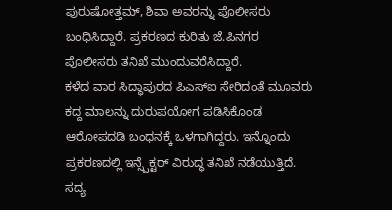ಪುರುಷೋತ್ತಮ್, ಶಿವಾ ಅವರನ್ನು ಪೊಲೀಸರು ಬಂಧಿಸಿದ್ದಾರೆ. ಪ್ರಕರಣದ ಕುರಿತು ಜೆ.ಪಿನಗರ ಪೊಲೀಸರು ತನಿಖೆ ಮುಂದುವರೆಸಿದ್ದಾರೆ.
ಕಳೆದ ವಾರ ಸಿದ್ಧಾಪುರದ ಪಿಎಸ್ಐ ಸೇರಿದಂತೆ ಮೂವರು ಕದ್ದ ಮಾಲನ್ನು ದುರುಪಯೋಗ ಪಡಿಸಿಕೊಂಡ ಆರೋಪದಡಿ ಬಂಧನಕ್ಕೆ ಒಳಗಾಗಿದ್ದರು. ಇನ್ನೊಂದು ಪ್ರಕರಣದಲ್ಲಿ ಇನ್ಸ್ಪೆಕ್ಟರ್ ವಿರುದ್ಧ ತನಿಖೆ ನಡೆಯುತ್ತಿದೆ. ಸದ್ಯ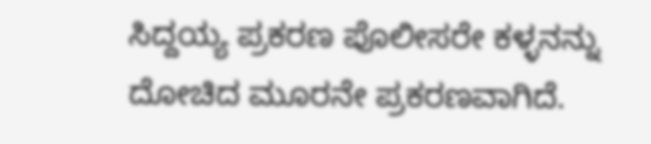ಸಿದ್ದಯ್ಯ ಪ್ರಕರಣ ಪೊಲೀಸರೇ ಕಳ್ಳನನ್ನು ದೋಚಿದ ಮೂರನೇ ಪ್ರಕರಣವಾಗಿದೆ.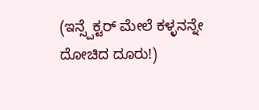(ಇನ್ಸ್ಪೆಕ್ಟರ್ ಮೇಲೆ ಕಳ್ಳನನ್ನೇ ದೋಚಿದ ದೂರು!)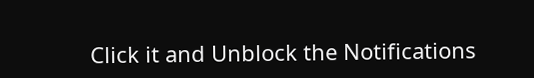Click it and Unblock the Notifications